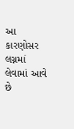આ કારણોસર લગ્નમાં લેવામાં આવે છે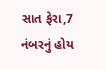સાત ફેરા,7 નંબરનું હોય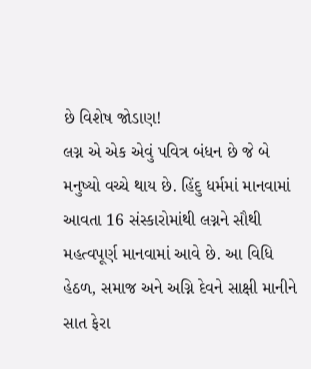છે વિશેષ જોડાણ!
લગ્ન એ એક એવું પવિત્ર બંધન છે જે બે મનુષ્યો વચ્ચે થાય છે. હિંદુ ધર્મમાં માનવામાં આવતા 16 સંસ્કારોમાંથી લગ્નને સૌથી મહત્વપૂર્ણ માનવામાં આવે છે. આ વિધિ હેઠળ, સમાજ અને અગ્નિ દેવને સાક્ષી માનીને સાત ફેરા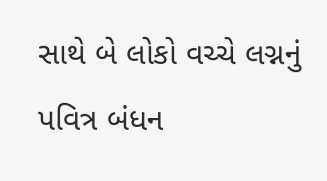સાથે બે લોકો વચ્ચે લગ્નનું પવિત્ર બંધન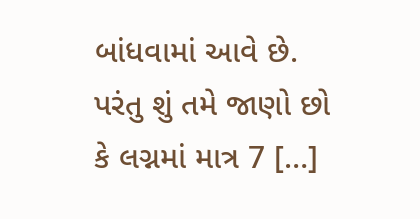બાંધવામાં આવે છે. પરંતુ શું તમે જાણો છો કે લગ્નમાં માત્ર 7 […]